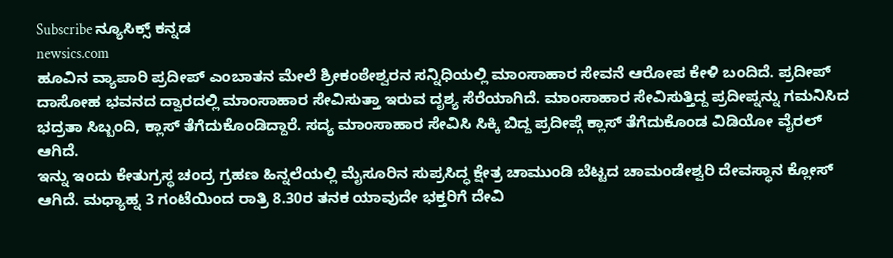Subscribe ನ್ಯೂಸಿಕ್ಸ್ ಕನ್ನಡ
newsics.com
ಹೂವಿನ ವ್ಯಾಪಾರಿ ಪ್ರದೀಪ್ ಎಂಬಾತನ ಮೇಲೆ ಶ್ರೀಕಂಠೇಶ್ವರನ ಸನ್ನಿಧಿಯಲ್ಲಿ ಮಾಂಸಾಹಾರ ಸೇವನೆ ಆರೋಪ ಕೇಳಿ ಬಂದಿದೆ. ಪ್ರದೀಪ್ ದಾಸೋಹ ಭವನದ ದ್ವಾರದಲ್ಲಿ ಮಾಂಸಾಹಾರ ಸೇವಿಸುತ್ತಾ ಇರುವ ದೃಶ್ಯ ಸೆರೆಯಾಗಿದೆ. ಮಾಂಸಾಹಾರ ಸೇವಿಸುತ್ತಿದ್ದ ಪ್ರದೀಪ್ನನ್ನು ಗಮನಿಸಿದ ಭದ್ರತಾ ಸಿಬ್ಬಂದಿ, ಕ್ಲಾಸ್ ತೆಗೆದುಕೊಂಡಿದ್ದಾರೆ. ಸದ್ಯ ಮಾಂಸಾಹಾರ ಸೇವಿಸಿ ಸಿಕ್ಕಿ ಬಿದ್ದ ಪ್ರದೀಪ್ಗೆ ಕ್ಲಾಸ್ ತೆಗೆದುಕೊಂಡ ವಿಡಿಯೋ ವೈರಲ್ ಆಗಿದೆ.
ಇನ್ನು ಇಂದು ಕೇತುಗ್ರಸ್ಥ ಚಂದ್ರ ಗ್ರಹಣ ಹಿನ್ನಲೆಯಲ್ಲಿ ಮೈಸೂರಿನ ಸುಪ್ರಸಿದ್ಧ ಕ್ಷೇತ್ರ ಚಾಮುಂಡಿ ಬೆಟ್ಟದ ಚಾಮಂಡೇಶ್ವರಿ ದೇವಸ್ಥಾನ ಕ್ಲೋಸ್ ಆಗಿದೆ. ಮಧ್ಯಾಹ್ನ 3 ಗಂಟೆಯಿಂದ ರಾತ್ರಿ 8.30ರ ತನಕ ಯಾವುದೇ ಭಕ್ತರಿಗೆ ದೇವಿ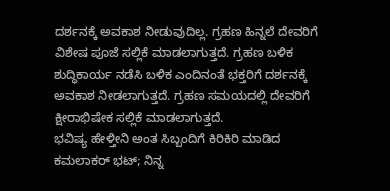ದರ್ಶನಕ್ಕೆ ಅವಕಾಶ ನೀಡುವುದಿಲ್ಲ. ಗ್ರಹಣ ಹಿನ್ನಲೆ ದೇವರಿಗೆ ವಿಶೇಷ ಪೂಜೆ ಸಲ್ಲಿಕೆ ಮಾಡಲಾಗುತ್ತದೆ. ಗ್ರಹಣ ಬಳಿಕ ಶುದ್ಧಿಕಾರ್ಯ ನಡೆಸಿ ಬಳಿಕ ಎಂದಿನಂತೆ ಭಕ್ತರಿಗೆ ದರ್ಶನಕ್ಕೆ ಅವಕಾಶ ನೀಡಲಾಗುತ್ತದೆ. ಗ್ರಹಣ ಸಮಯದಲ್ಲಿ ದೇವರಿಗೆ ಕ್ಷೀರಾಭಿಷೇಕ ಸಲ್ಲಿಕೆ ಮಾಡಲಾಗುತ್ತದೆ.
ಭವಿಷ್ಯ ಹೇಳ್ತೀನಿ ಅಂತ ಸಿಬ್ಬಂದಿಗೆ ಕಿರಿಕಿರಿ ಮಾಡಿದ ಕಮಲಾಕರ್ ಭಟ್; ನಿನ್ನ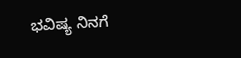ಭವಿಷ್ಯ ನಿನಗೆ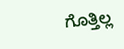ಗೊತ್ತಿಲ್ಲ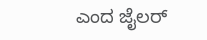ಎಂದ ಜೈಲರ್